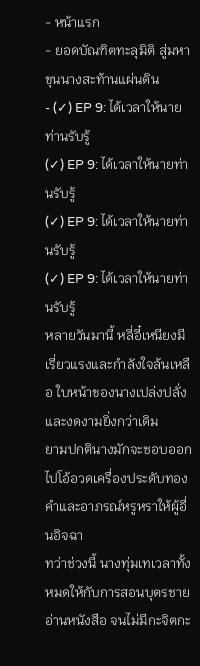- หน้าแรก
- ยอดบัณฑิตทะลุมิติ สู่มหาขุนนางสะท้านแผ่นดิน
- (✓) EP 9: ได้เวลาให้นายท่านรับรู้
(✓) EP 9: ได้เวลาให้นายท่านรับรู้
(✓) EP 9: ได้เวลาให้นายท่านรับรู้
(✓) EP 9: ได้เวลาให้นายท่านรับรู้
หลายวันมานี้ หลี่อี๋เหนียงมีเรี่ยวแรงและกำลังใจล้นเหลือ ใบหน้าของนางเปล่งปลั่งและงดงามยิ่งกว่าเดิม
ยามปกตินางมักจะชอบออกไปโอ้อวดเครื่องประดับทองคำและอาภรณ์หรูหราให้ผู้อื่นอิจฉา
ทว่าช่วงนี้ นางทุ่มเทเวลาทั้งหมดให้กับการสอนบุตรชายอ่านหนังสือ จนไม่มีกะจิตกะ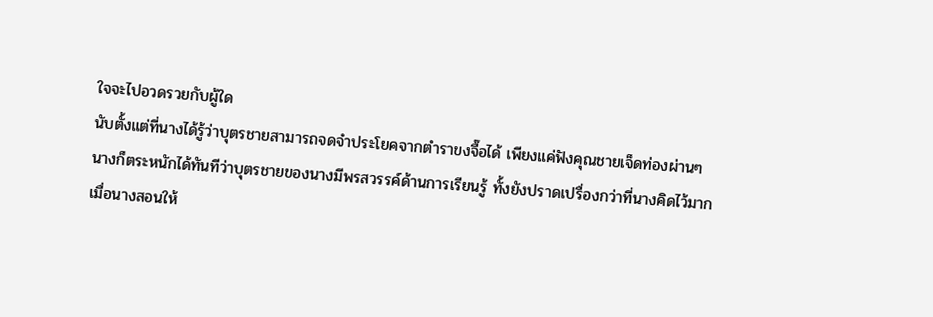ใจจะไปอวดรวยกับผู้ใด
นับตั้งแต่ที่นางได้รู้ว่าบุตรชายสามารถจดจำประโยคจากตำราขงจื๊อได้ เพียงแค่ฟังคุณชายเจ็ดท่องผ่านๆ
นางก็ตระหนักได้ทันทีว่าบุตรชายของนางมีพรสวรรค์ด้านการเรียนรู้ ทั้งยังปราดเปรื่องกว่าที่นางคิดไว้มาก
เมื่อนางสอนให้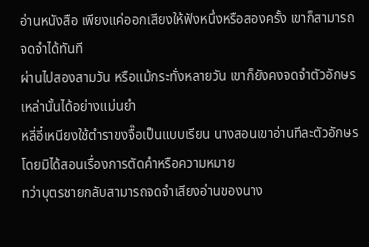อ่านหนังสือ เพียงแค่ออกเสียงให้ฟังหนึ่งหรือสองครั้ง เขาก็สามารถจดจำได้ทันที
ผ่านไปสองสามวัน หรือแม้กระทั่งหลายวัน เขาก็ยังคงจดจำตัวอักษรเหล่านั้นได้อย่างแม่นยำ
หลี่อี๋เหนียงใช้ตำราขงจื๊อเป็นแบบเรียน นางสอนเขาอ่านทีละตัวอักษร โดยมิได้สอนเรื่องการตัดคำหรือความหมาย
ทว่าบุตรชายกลับสามารถจดจำเสียงอ่านของนาง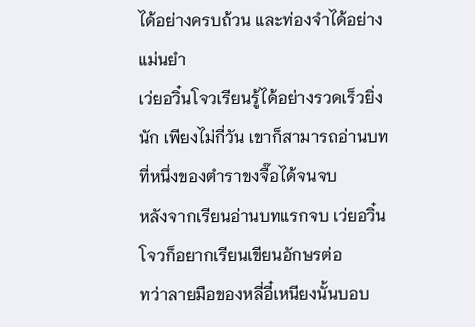ได้อย่างครบถ้วน และท่องจำได้อย่างแม่นยำ
เว่ยอวิ๋นโจวเรียนรู้ได้อย่างรวดเร็วยิ่งนัก เพียงไม่กี่วัน เขาก็สามารถอ่านบทที่หนึ่งของตำราขงจื๊อได้จนจบ
หลังจากเรียนอ่านบทแรกจบ เว่ยอวิ๋นโจวก็อยากเรียนเขียนอักษรต่อ
ทว่าลายมือของหลี่อี๋เหนียงนั้นบอบ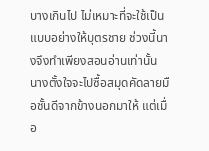บางเกินไป ไม่เหมาะที่จะใช้เป็นแบบอย่างให้บุตรชาย ช่วงนี้นางจึงทำเพียงสอนอ่านเท่านั้น
นางตั้งใจจะไปซื้อสมุดคัดลายมือชั้นดีจากข้างนอกมาให้ แต่เมื่อ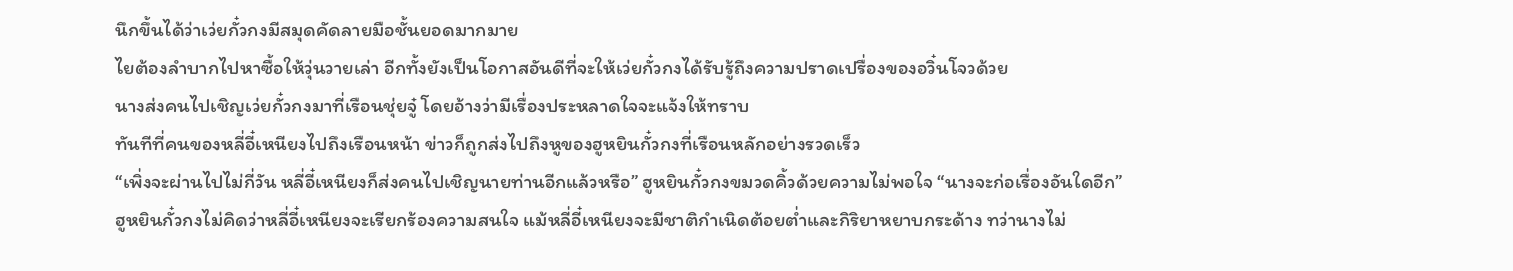นึกขึ้นได้ว่าเว่ยกั๋วกงมีสมุดคัดลายมือชั้นยอดมากมาย
ไยต้องลำบากไปหาซื้อให้วุ่นวายเล่า อีกทั้งยังเป็นโอกาสอันดีที่จะให้เว่ยกั๋วกงได้รับรู้ถึงความปราดเปรื่องของอวิ๋นโจวด้วย
นางส่งคนไปเชิญเว่ยกั๋วกงมาที่เรือนชุ่ยจู๋ โดยอ้างว่ามีเรื่องประหลาดใจจะแจ้งให้ทราบ
ทันทีที่คนของหลี่อี๋เหนียงไปถึงเรือนหน้า ข่าวก็ถูกส่งไปถึงหูของฮูหยินกั๋วกงที่เรือนหลักอย่างรวดเร็ว
“เพิ่งจะผ่านไปไม่กี่วัน หลี่อี๋เหนียงก็ส่งคนไปเชิญนายท่านอีกแล้วหรือ” ฮูหยินกั๋วกงขมวดคิ้วด้วยความไม่พอใจ “นางจะก่อเรื่องอันใดอีก”
ฮูหยินกั๋วกงไม่คิดว่าหลี่อี๋เหนียงจะเรียกร้องความสนใจ แม้หลี่อี๋เหนียงจะมีชาติกำเนิดต้อยต่ำและกิริยาหยาบกระด้าง ทว่านางไม่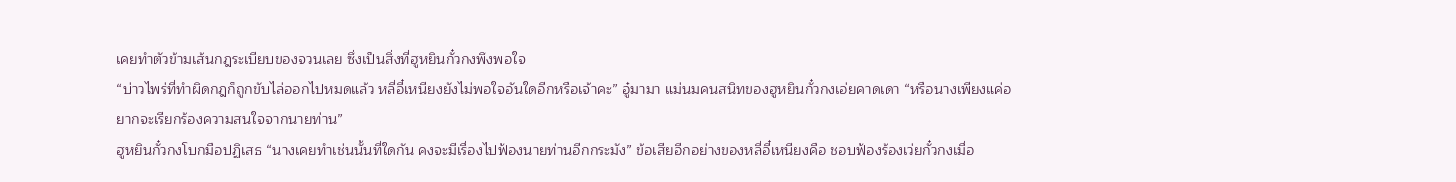เคยทำตัวข้ามเส้นกฎระเบียบของจวนเลย ซึ่งเป็นสิ่งที่ฮูหยินกั๋วกงพึงพอใจ
“บ่าวไพร่ที่ทำผิดกฎก็ถูกขับไล่ออกไปหมดแล้ว หลี่อี๋เหนียงยังไม่พอใจอันใดอีกหรือเจ้าคะ” อู๋มามา แม่นมคนสนิทของฮูหยินกั๋วกงเอ่ยคาดเดา “หรือนางเพียงแค่อยากจะเรียกร้องความสนใจจากนายท่าน”
ฮูหยินกั๋วกงโบกมือปฏิเสธ “นางเคยทำเช่นนั้นที่ใดกัน คงจะมีเรื่องไปฟ้องนายท่านอีกกระมัง” ข้อเสียอีกอย่างของหลี่อี๋เหนียงคือ ชอบฟ้องร้องเว่ยกั๋วกงเมื่อ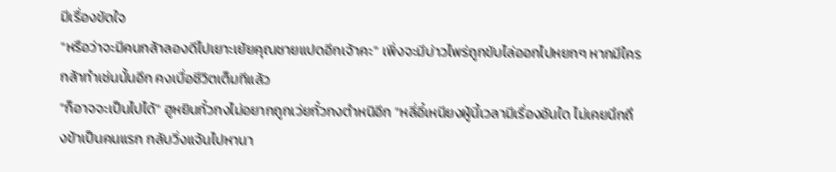มีเรื่องขัดใจ
“หรือว่าจะมีคนกล้าลองดีไปเยาะเย้ยคุณชายแปดอีกเจ้าคะ” เพิ่งจะมีบ่าวไพร่ถูกขับไล่ออกไปหยกๆ หากมีใครกล้าทำเช่นนั้นอีก คงเบื่อชีวิตเต็มทีแล้ว
“ก็อาจจะเป็นไปได้” ฮูหยินกั๋วกงไม่อยากถูกเว่ยกั๋วกงตำหนิอีก “หลี่อี๋เหนียงผู้นี้เวลามีเรื่องอันใด ไม่เคยนึกถึงข้าเป็นคนแรก กลับวิ่งแจ้นไปหานา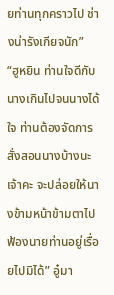ยท่านทุกคราวไป ช่างน่ารังเกียจนัก”
“ฮูหยิน ท่านใจดีกับนางเกินไปจนนางได้ใจ ท่านต้องจัดการสั่งสอนนางบ้างนะเจ้าคะ จะปล่อยให้นางข้ามหน้าข้ามตาไปฟ้องนายท่านอยู่เรื่อยไปมิได้” อู๋มา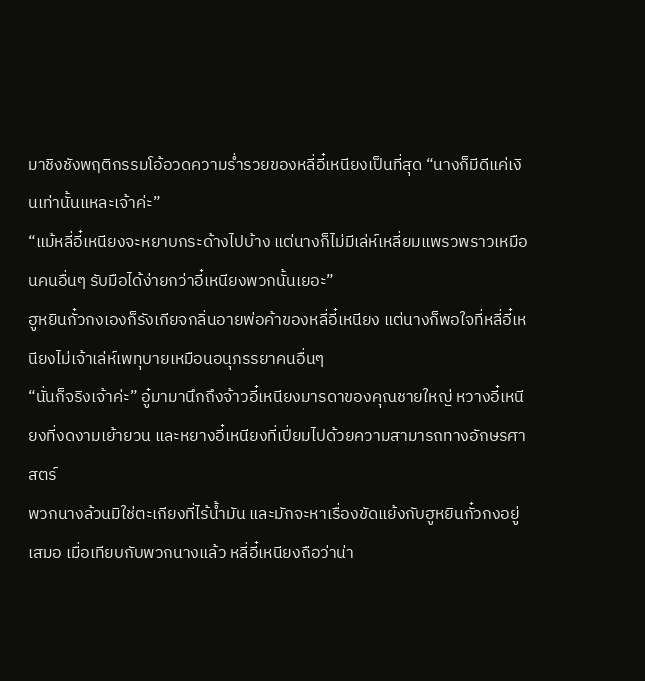มาชิงชังพฤติกรรมโอ้อวดความร่ำรวยของหลี่อี๋เหนียงเป็นที่สุด “นางก็มีดีแค่เงินเท่านั้นแหละเจ้าค่ะ”
“แม้หลี่อี๋เหนียงจะหยาบกระด้างไปบ้าง แต่นางก็ไม่มีเล่ห์เหลี่ยมแพรวพราวเหมือนคนอื่นๆ รับมือได้ง่ายกว่าอี๋เหนียงพวกนั้นเยอะ”
ฮูหยินกั๋วกงเองก็รังเกียจกลิ่นอายพ่อค้าของหลี่อี๋เหนียง แต่นางก็พอใจที่หลี่อี๋เหนียงไม่เจ้าเล่ห์เพทุบายเหมือนอนุภรรยาคนอื่นๆ
“นั่นก็จริงเจ้าค่ะ” อู๋มามานึกถึงจ้าวอี๋เหนียงมารดาของคุณชายใหญ่ หวางอี๋เหนียงที่งดงามเย้ายวน และหยางอี๋เหนียงที่เปี่ยมไปด้วยความสามารถทางอักษรศาสตร์
พวกนางล้วนมิใช่ตะเกียงที่ไร้น้ำมัน และมักจะหาเรื่องขัดแย้งกับฮูหยินกั๋วกงอยู่เสมอ เมื่อเทียบกับพวกนางแล้ว หลี่อี๋เหนียงถือว่าน่า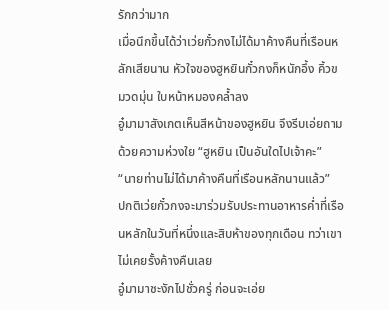รักกว่ามาก
เมื่อนึกขึ้นได้ว่าเว่ยกั๋วกงไม่ได้มาค้างคืนที่เรือนหลักเสียนาน หัวใจของฮูหยินกั๋วกงก็หนักอึ้ง คิ้วขมวดมุ่น ใบหน้าหมองคล้ำลง
อู๋มามาสังเกตเห็นสีหน้าของฮูหยิน จึงรีบเอ่ยถามด้วยความห่วงใย “ฮูหยิน เป็นอันใดไปเจ้าคะ”
“นายท่านไม่ได้มาค้างคืนที่เรือนหลักนานแล้ว”
ปกติเว่ยกั๋วกงจะมาร่วมรับประทานอาหารค่ำที่เรือนหลักในวันที่หนึ่งและสิบห้าของทุกเดือน ทว่าเขาไม่เคยรั้งค้างคืนเลย
อู๋มามาชะงักไปชั่วครู่ ก่อนจะเอ่ย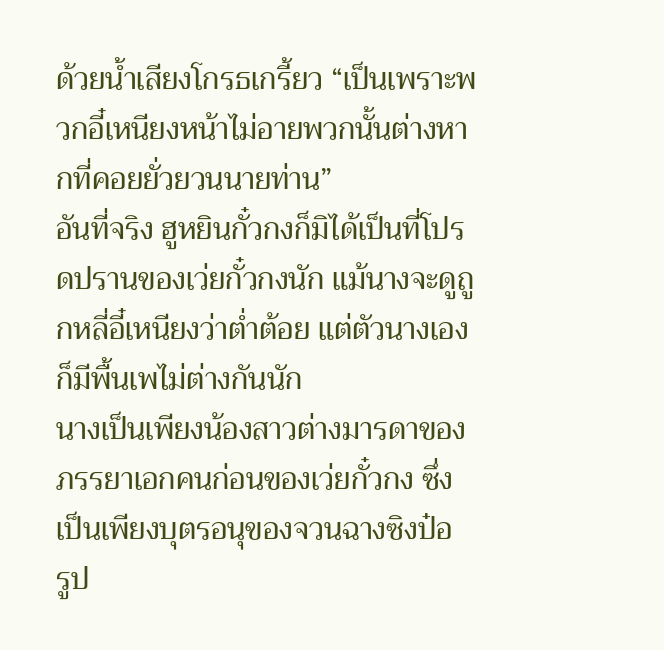ด้วยน้ำเสียงโกรธเกรี้ยว “เป็นเพราะพวกอี๋เหนียงหน้าไม่อายพวกนั้นต่างหากที่คอยยั่วยวนนายท่าน”
อันที่จริง ฮูหยินกั๋วกงก็มิได้เป็นที่โปรดปรานของเว่ยกั๋วกงนัก แม้นางจะดูถูกหลี่อี๋เหนียงว่าต่ำต้อย แต่ตัวนางเองก็มีพื้นเพไม่ต่างกันนัก
นางเป็นเพียงน้องสาวต่างมารดาของภรรยาเอกคนก่อนของเว่ยกั๋วกง ซึ่งเป็นเพียงบุตรอนุของจวนฉางซิงป๋อ
รูป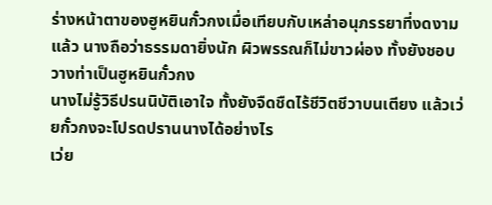ร่างหน้าตาของฮูหยินกั๋วกงเมื่อเทียบกับเหล่าอนุภรรยาที่งดงามแล้ว นางถือว่าธรรมดายิ่งนัก ผิวพรรณก็ไม่ขาวผ่อง ทั้งยังชอบวางท่าเป็นฮูหยินกั๋วกง
นางไม่รู้วิธีปรนนิบัติเอาใจ ทั้งยังจืดชืดไร้ชีวิตชีวาบนเตียง แล้วเว่ยกั๋วกงจะโปรดปรานนางได้อย่างไร
เว่ย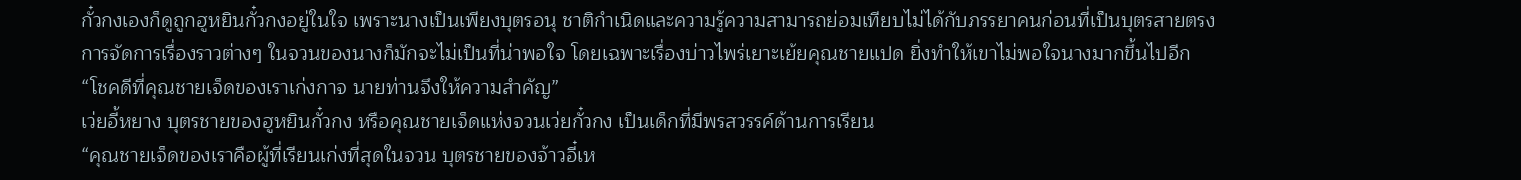กั๋วกงเองก็ดูถูกฮูหยินกั๋วกงอยู่ในใจ เพราะนางเป็นเพียงบุตรอนุ ชาติกำเนิดและความรู้ความสามารถย่อมเทียบไม่ได้กับภรรยาคนก่อนที่เป็นบุตรสายตรง
การจัดการเรื่องราวต่างๆ ในจวนของนางก็มักจะไม่เป็นที่น่าพอใจ โดยเฉพาะเรื่องบ่าวไพร่เยาะเย้ยคุณชายแปด ยิ่งทำให้เขาไม่พอใจนางมากขึ้นไปอีก
“โชคดีที่คุณชายเจ็ดของเราเก่งกาจ นายท่านจึงให้ความสำคัญ”
เว่ยอี้หยาง บุตรชายของฮูหยินกั๋วกง หรือคุณชายเจ็ดแห่งจวนเว่ยกั๋วกง เป็นเด็กที่มีพรสวรรค์ด้านการเรียน
“คุณชายเจ็ดของเราคือผู้ที่เรียนเก่งที่สุดในจวน บุตรชายของจ้าวอี๋เห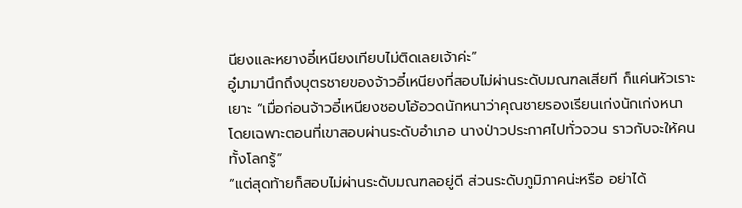นียงและหยางอี๋เหนียงเทียบไม่ติดเลยเจ้าค่ะ”
อู๋มามานึกถึงบุตรชายของจ้าวอี๋เหนียงที่สอบไม่ผ่านระดับมณฑลเสียที ก็แค่นหัวเราะเยาะ “เมื่อก่อนจ้าวอี๋เหนียงชอบโอ้อวดนักหนาว่าคุณชายรองเรียนเก่งนักเก่งหนา โดยเฉพาะตอนที่เขาสอบผ่านระดับอำเภอ นางป่าวประกาศไปทั่วจวน ราวกับจะให้คนทั้งโลกรู้”
“แต่สุดท้ายก็สอบไม่ผ่านระดับมณฑลอยู่ดี ส่วนระดับภูมิภาคน่ะหรือ อย่าได้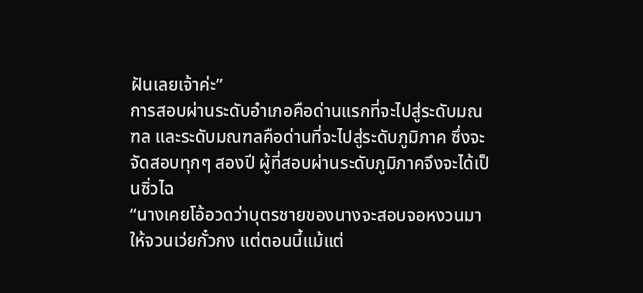ฝันเลยเจ้าค่ะ”
การสอบผ่านระดับอำเภอคือด่านแรกที่จะไปสู่ระดับมณฑล และระดับมณฑลคือด่านที่จะไปสู่ระดับภูมิภาค ซึ่งจะจัดสอบทุกๆ สองปี ผู้ที่สอบผ่านระดับภูมิภาคจึงจะได้เป็นซิ่วไฉ
“นางเคยโอ้อวดว่าบุตรชายของนางจะสอบจอหงวนมาให้จวนเว่ยกั๋วกง แต่ตอนนี้แม้แต่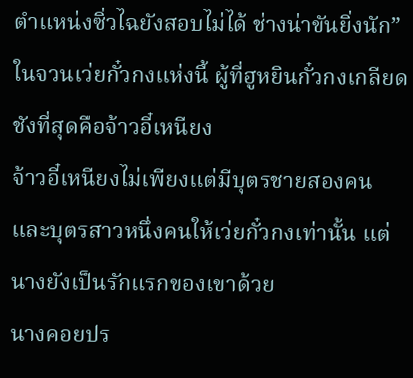ตำแหน่งซิ่วไฉยังสอบไม่ได้ ช่างน่าขันยิ่งนัก”
ในจวนเว่ยกั๋วกงแห่งนี้ ผู้ที่ฮูหยินกั๋วกงเกลียดชังที่สุดคือจ้าวอี๋เหนียง
จ้าวอี๋เหนียงไม่เพียงแต่มีบุตรชายสองคนและบุตรสาวหนึ่งคนให้เว่ยกั๋วกงเท่านั้น แต่นางยังเป็นรักแรกของเขาด้วย
นางคอยปร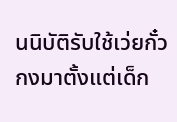นนิบัติรับใช้เว่ยกั๋วกงมาตั้งแต่เด็ก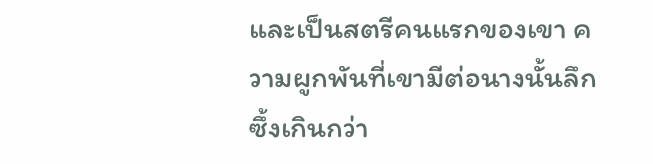และเป็นสตรีคนแรกของเขา ความผูกพันที่เขามีต่อนางนั้นลึกซึ้งเกินกว่า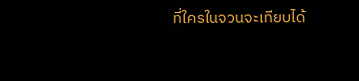ที่ใครในจวนจะเทียบได้